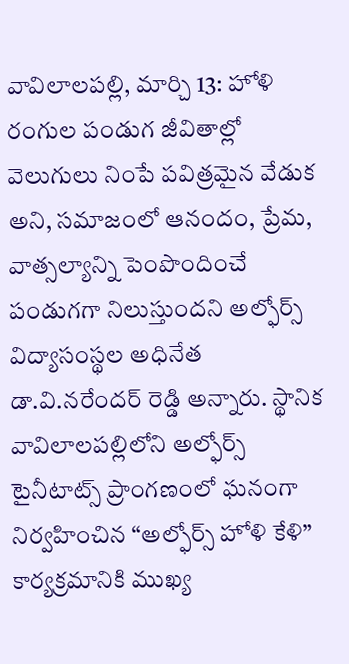వావిలాలపల్లి, మార్చి 13: హోళి రంగుల పండుగ జీవితాల్లో వెలుగులు నింపే పవిత్రమైన వేడుక అని, సమాజంలో ఆనందం, ప్రేమ, వాత్సల్యాన్ని పెంపొందించే పండుగగా నిలుస్తుందని అల్ఫోర్స్ విద్యాసంస్థల అధినేత డా.వి.నరేందర్ రెడ్డి అన్నారు. స్థానిక వావిలాలపల్లిలోని అల్ఫోర్స్ టైనీటాట్స్ ప్రాంగణంలో ఘనంగా నిర్వహించిన “అల్ఫోర్స్ హోళి కేళి” కార్యక్రమానికి ముఖ్య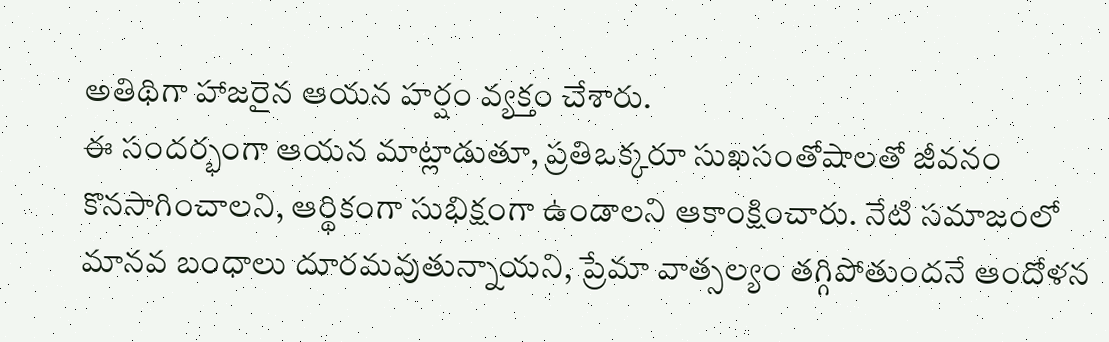అతిథిగా హాజరైన ఆయన హర్షం వ్యక్తం చేశారు.
ఈ సందర్భంగా ఆయన మాట్లాడుతూ, ప్రతిఒక్కరూ సుఖసంతోషాలతో జీవనం కొనసాగించాలని, ఆర్థికంగా సుభిక్షంగా ఉండాలని ఆకాంక్షించారు. నేటి సమాజంలో మానవ బంధాలు దూరమవుతున్నాయని, ప్రేమా వాత్సల్యం తగ్గిపోతుందనే ఆందోళన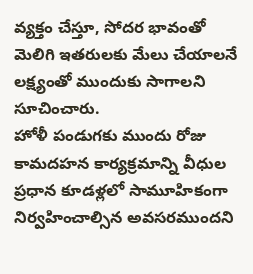వ్యక్తం చేస్తూ, సోదర భావంతో మెలిగి ఇతరులకు మేలు చేయాలనే లక్ష్యంతో ముందుకు సాగాలని సూచించారు.
హోళీ పండుగకు ముందు రోజు కామదహన కార్యక్రమాన్ని వీధుల ప్రధాన కూడళ్లలో సామూహికంగా నిర్వహించాల్సిన అవసరముందని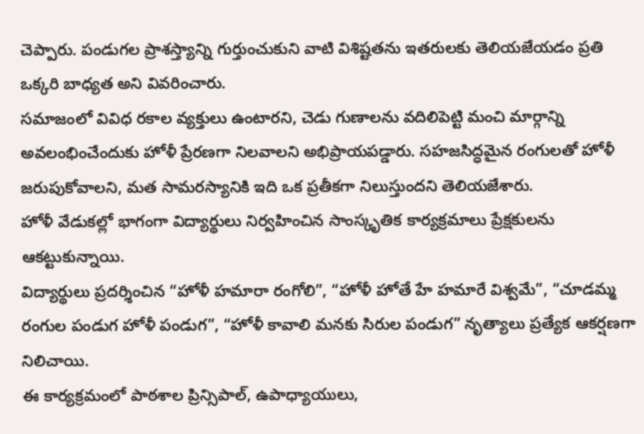చెప్పారు. పండుగల ప్రాశస్త్యాన్ని గుర్తుంచుకుని వాటి విశిష్టతను ఇతరులకు తెలియజేయడం ప్రతి ఒక్కరి బాధ్యత అని వివరించారు.
సమాజంలో వివిధ రకాల వ్యక్తులు ఉంటారని, చెడు గుణాలను వదిలిపెట్టి మంచి మార్గాన్ని అవలంభించేందుకు హోళీ ప్రేరణగా నిలవాలని అభిప్రాయపడ్డారు. సహజసిద్ధమైన రంగులతో హోళీ జరుపుకోవాలని, మత సామరస్యానికి ఇది ఒక ప్రతీకగా నిలుస్తుందని తెలియజేశారు.
హోళీ వేడుకల్లో భాగంగా విద్యార్థులు నిర్వహించిన సాంస్కృతిక కార్యక్రమాలు ప్రేక్షకులను ఆకట్టుకున్నాయి.
విద్యార్థులు ప్రదర్శించిన “హోళీ హమారా రంగోలి”, “హోళీ హోతే హే హమారే విశ్వమే”, “చూడమ్మ రంగుల పండుగ హోళీ పండుగ”, “హోళీ కావాలి మనకు సిరుల పండుగ” నృత్యాలు ప్రత్యేక ఆకర్షణగా నిలిచాయి.
ఈ కార్యక్రమంలో పాఠశాల ప్రిన్సిపాల్, ఉపాధ్యాయులు,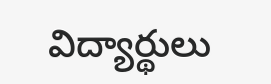విద్యార్థులు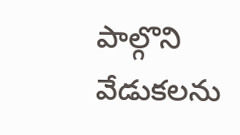పాల్గొని వేడుకలను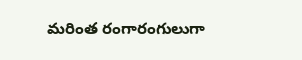మరింత రంగారంగులుగా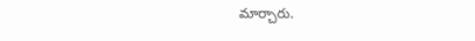మార్చారు.